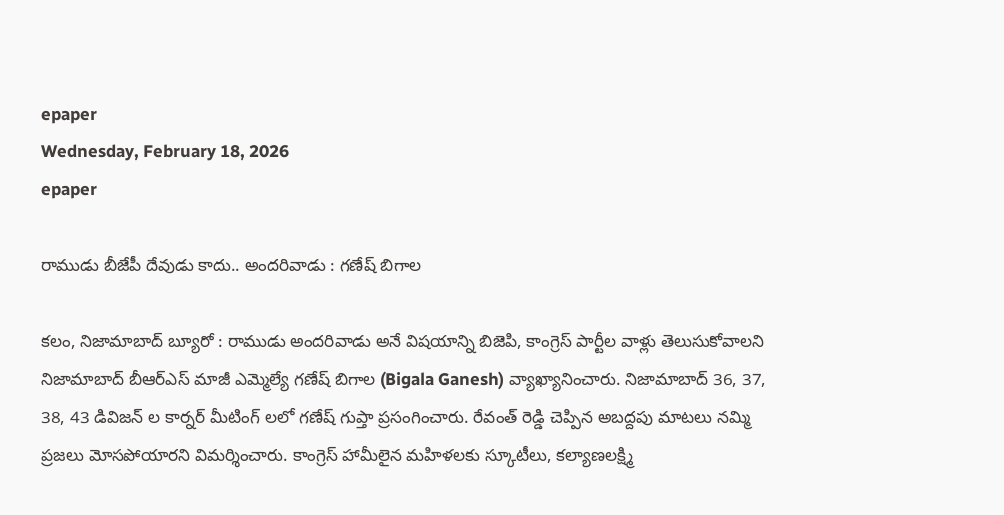epaper
Wednesday, February 18, 2026
epaper

రాముడు బీజేపీ దేవుడు కాదు.. అందరివాడు : గణేష్ బిగాల

కలం, నిజామాబాద్ బ్యూరో : రాముడు అందరివాడు అనే విషయాన్ని బిజెపి, కాంగ్రెస్ పార్టీల వాళ్లు తెలుసుకోవాలని నిజామాబాద్ బీఆర్ఎస్ మాజీ ఎమ్మెల్యే గణేష్ బిగాల (Bigala Ganesh) వ్యాఖ్యానించారు. నిజామాబాద్ 36, 37, 38, 43 డివిజన్ ల కార్నర్ మీటింగ్ లలో గణేష్ గుప్తా ప్రసంగించారు. రేవంత్ రెడ్డి చెప్పిన అబద్దపు మాటలు నమ్మి ప్రజలు మోసపోయారని విమర్శించారు. కాంగ్రెస్ హామీలైన మహిళలకు స్కూటీలు, కల్యాణలక్ష్మి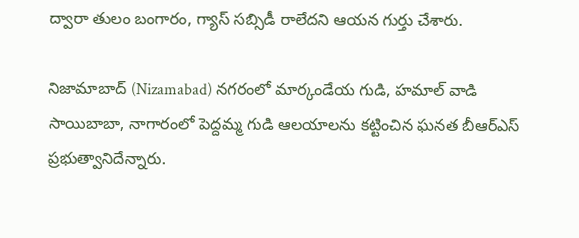ద్వారా తులం బంగారం, గ్యాస్ సబ్సిడీ రాలేదని ఆయన గుర్తు చేశారు.

నిజామాబాద్ (Nizamabad) నగరంలో మార్కండేయ గుడి, హమాల్ వాడి సాయిబాబా, నాగారంలో పెద్దమ్మ గుడి ఆలయాలను కట్టించిన ఘనత బీఆర్ఎస్ ప్రభుత్వానిదేన్నారు.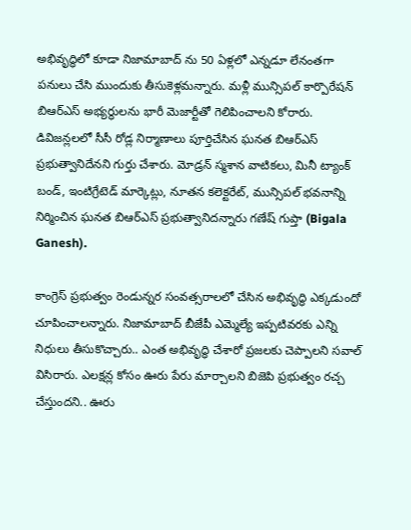అభివృద్ధిలో కూడా నిజామాబాద్ ను 50 ఏళ్లలో ఎన్నడూ లేనంతగా పనులు చేసి ముందుకు తీసుకెళ్లమన్నారు. మళ్లీ మున్సిపల్ కార్పొరేషన్ బిఆర్ఎస్ అభ్యర్థులను భారీ మెజార్టీతో గెలిపించాలని కోరారు. డివిజన్లలలో సీసీ రోడ్ల నిర్మాణాలు పూర్తిచేసిన ఘనత బిఆర్ఎస్ ప్రభుత్వానిదేనని గుర్తు చేశారు. మోడ్రన్ స్మశాన వాటికలు, మినీ ట్యాంక్ బండ్, ఇంటిగ్రేటెడ్ మార్కెట్లు, నూతన కలెక్టరేట్, మున్సిపల్ భవనాన్ని నిర్మించిన ఘనత బిఆర్ఎస్ ప్రభుత్వానిదన్నారు గణేష్ గుప్తా (Bigala Ganesh).

కాంగ్రెస్ ప్రభుత్వం రెండున్నర సంవత్సరాలలో చేసిన అభివృద్ధి ఎక్కడుందో చూపించాలన్నారు. నిజామాబాద్ బీజేపీ ఎమ్మెల్యే ఇప్పటివరకు ఎన్ని నిధులు తీసుకొచ్చారు.. ఎంత అభివృద్ధి చేశారో ప్రజలకు చెప్పాలని సవాల్ విసిరారు. ఎలక్షన్ల కోసం ఊరు పేరు మార్చాలని బిజెపి ప్రభుత్వం రచ్చ చేస్తుందని.. ఊరు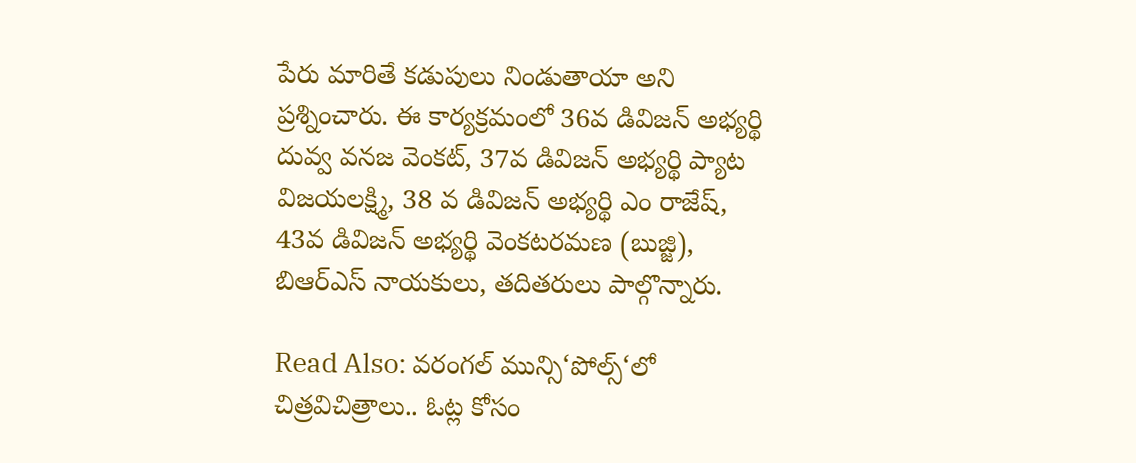పేరు మారితే కడుపులు నిండుతాయా అని ప్రశ్నించారు. ఈ కార్యక్రమంలో 36వ డివిజన్ అభ్యర్థి దువ్వ వనజ వెంకట్, 37వ డివిజన్ అభ్యర్థి ప్యాట విజయలక్ష్మి, 38 వ డివిజన్ అభ్యర్థి ఎం రాజేష్, 43వ డివిజన్ అభ్యర్థి వెంకటరమణ (బుజ్జి), బిఆర్ఎస్ నాయకులు, తదితరులు పాల్గొన్నారు.

Read Also: వరంగల్ మున్సి‘పోల్స్‘లో చిత్రవిచిత్రాలు.. ఓట్ల కోసం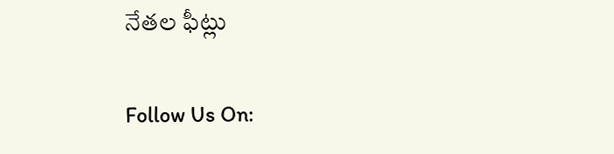నేతల ఫీట్లు

Follow Us On: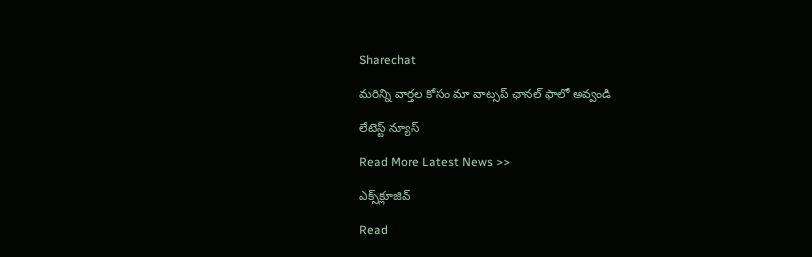Sharechat

మ‌రిన్ని వార్త‌ల కోసం మా వాట్స‌ప్ ఛాన‌ల్ ఫాలో అవ్వండి

లేటెస్ట్ న్యూస్‌

Read More Latest News >>

ఎక్స్‌క్లూజివ్‌

Read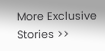More Exclusive Stories >>